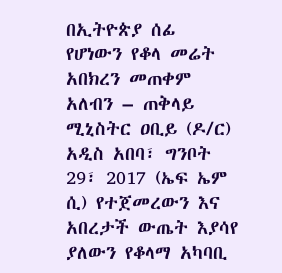በኢትዮጵያ ሰፊ የሆነውን የቆላ መሬት አበክረን መጠቀም አለብን – ጠቅላይ ሚኒስትር ዐቢይ (ዶ/ር)
አዲስ አበባ፣ ግንቦት 29፣ 2017 (ኤፍ ኤም ሲ) የተጀመረውን እና አበረታች ውጤት እያሳየ ያለውን የቆላማ አካባቢ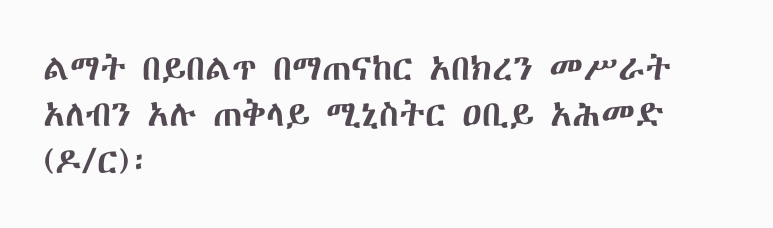ልማት በይበልጥ በማጠናከር አበክረን መሥራት አለብን አሉ ጠቅላይ ሚኒስትር ዐቢይ አሕመድ (ዶ/ር)፡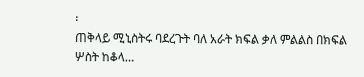፡
ጠቅላይ ሚኒስትሩ ባደረጉት ባለ አራት ክፍል ቃለ ምልልስ በክፍል ሦስት ከቆላ…